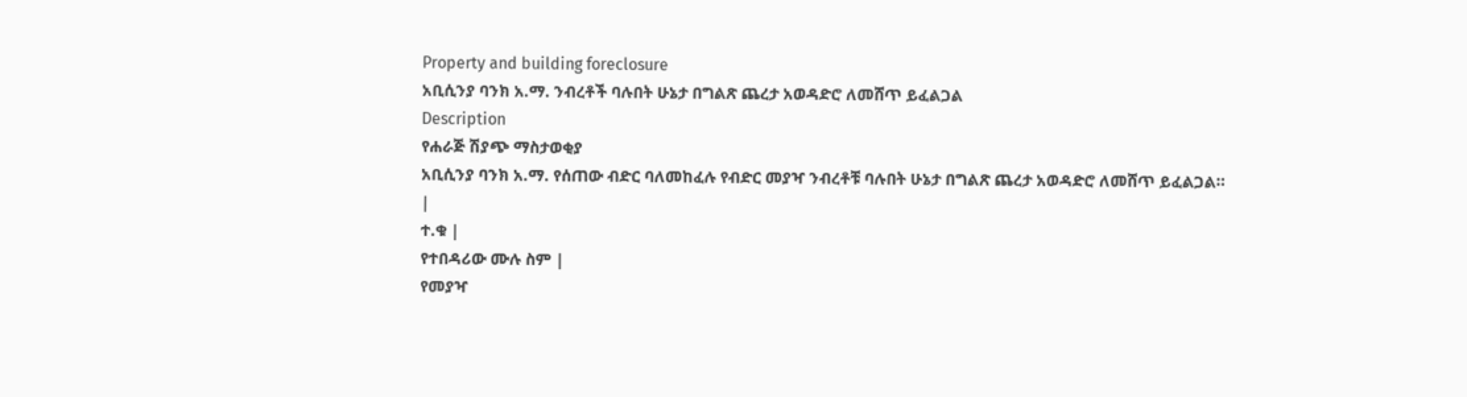Property and building foreclosure
አቢሲንያ ባንክ አ.ማ. ንብረቶች ባሉበት ሁኔታ በግልጽ ጨረታ አወዳድሮ ለመሸጥ ይፈልጋል
Description
የሐራጅ ሽያጭ ማስታወቂያ
አቢሲንያ ባንክ አ.ማ. የሰጠው ብድር ባለመከፈሉ የብድር መያዣ ንብረቶቹ ባሉበት ሁኔታ በግልጽ ጨረታ አወዳድሮ ለመሸጥ ይፈልጋል።
|
ተ.ቁ |
የተበዳሪው ሙሉ ስም |
የመያዣ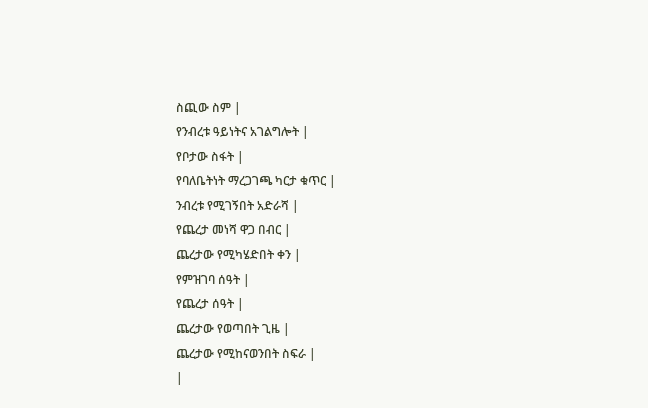ስጪው ስም |
የንብረቱ ዓይነትና አገልግሎት |
የቦታው ስፋት |
የባለቤትነት ማረጋገጫ ካርታ ቁጥር |
ንብረቱ የሚገኝበት አድራሻ |
የጨረታ መነሻ ዋጋ በብር |
ጨረታው የሚካሄድበት ቀን |
የምዝገባ ሰዓት |
የጨረታ ሰዓት |
ጨረታው የወጣበት ጊዜ |
ጨረታው የሚከናወንበት ስፍራ |
|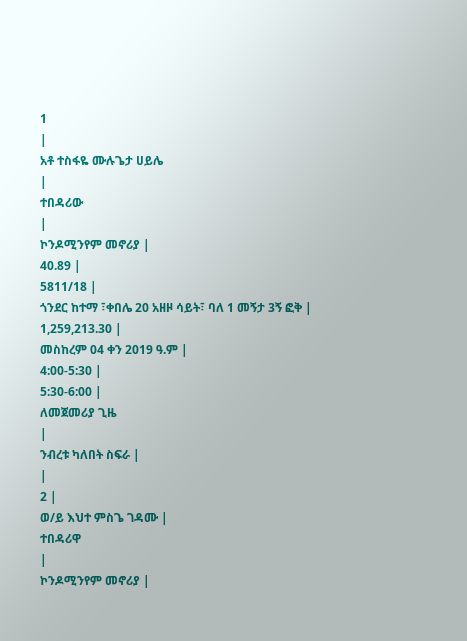1
|
አቶ ተስፋዬ ሙሉጌታ ሀይሌ
|
ተበዳሪው
|
ኮንዶሚንየም መኖሪያ |
40.89 |
5811/18 |
ጎንደር ከተማ ፣ቀበሌ 20 አዘዞ ሳይት፣ ባለ 1 መኝታ 3ኝ ፎቅ |
1,259,213.30 |
መስከረም 04 ቀን 2019 ዓ.ም |
4:00-5:30 |
5:30-6:00 |
ለመጀመሪያ ጊዜ
|
ንብረቱ ካለበት ስፍራ |
|
2 |
ወ/ይ እህተ ምስጌ ገዳሙ |
ተበዳሪዋ
|
ኮንዶሚንየም መኖሪያ |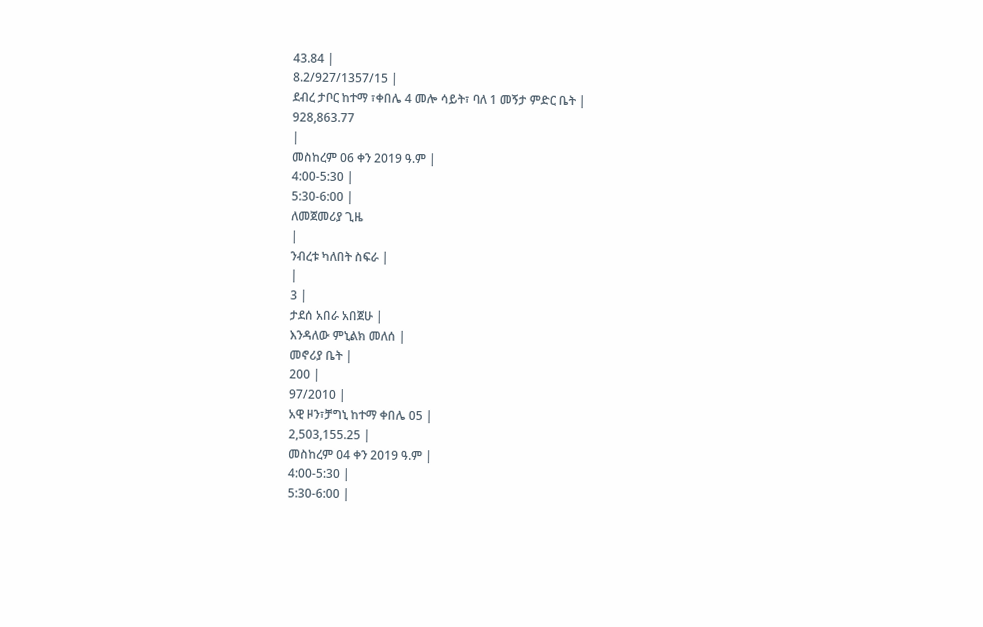43.84 |
8.2/927/1357/15 |
ደብረ ታቦር ከተማ ፣ቀበሌ 4 መሎ ሳይት፣ ባለ 1 መኝታ ምድር ቤት |
928,863.77
|
መስከረም 06 ቀን 2019 ዓ.ም |
4:00-5:30 |
5:30-6:00 |
ለመጀመሪያ ጊዜ
|
ንብረቱ ካለበት ስፍራ |
|
3 |
ታደሰ አበራ አበጀሁ |
እንዳለው ምኒልክ መለሰ |
መኖሪያ ቤት |
200 |
97/2010 |
አዊ ዞን፣ቻግኒ ከተማ ቀበሌ 05 |
2,503,155.25 |
መስከረም 04 ቀን 2019 ዓ.ም |
4:00-5:30 |
5:30-6:00 |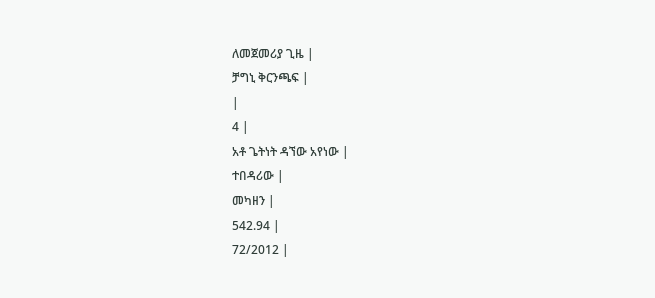ለመጀመሪያ ጊዜ |
ቻግኒ ቅርንጫፍ |
|
4 |
አቶ ጌትነት ዳኘው አየነው |
ተበዳሪው |
መካዘን |
542.94 |
72/2012 |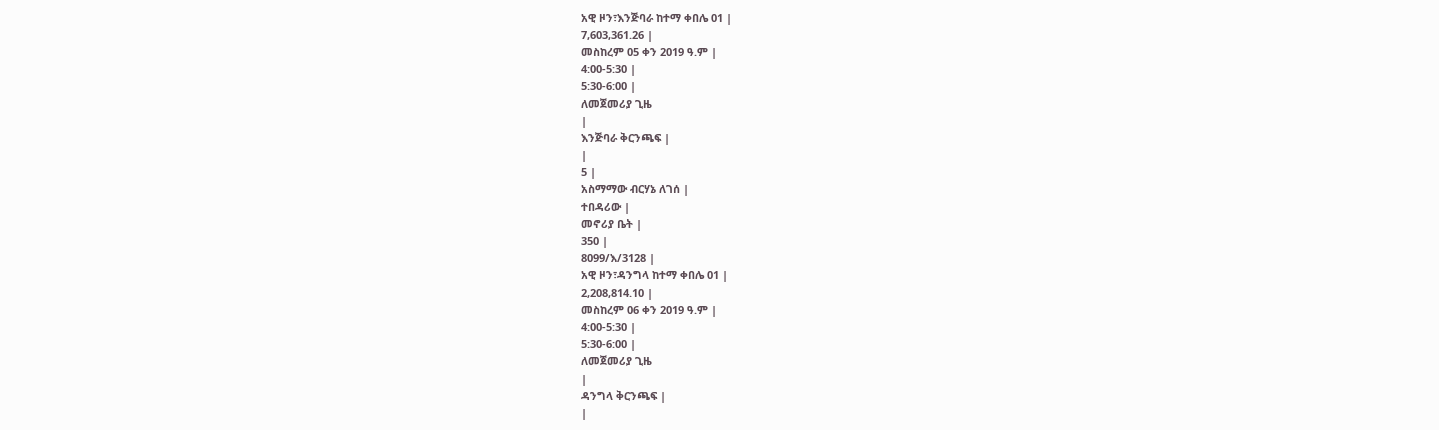አዊ ዞን፣እንጅባራ ከተማ ቀበሌ 01 |
7,603,361.26 |
መስከረም 05 ቀን 2019 ዓ.ም |
4:00-5:30 |
5:30-6:00 |
ለመጀመሪያ ጊዜ
|
እንጅባራ ቅርንጫፍ |
|
5 |
አስማማው ብርሃኔ ለገሰ |
ተበዳሪው |
መኖሪያ ቤት |
350 |
8099/እ/3128 |
አዊ ዞን፣ዳንግላ ከተማ ቀበሌ 01 |
2,208,814.10 |
መስከረም 06 ቀን 2019 ዓ.ም |
4:00-5:30 |
5:30-6:00 |
ለመጀመሪያ ጊዜ
|
ዳንግላ ቅርንጫፍ |
|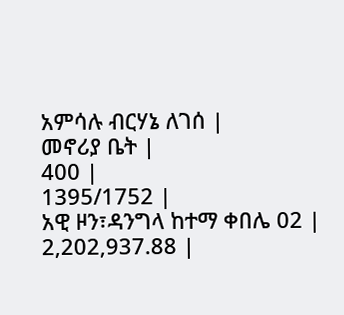አምሳሉ ብርሃኔ ለገሰ |
መኖሪያ ቤት |
400 |
1395/1752 |
አዊ ዞን፣ዳንግላ ከተማ ቀበሌ 02 |
2,202,937.88 |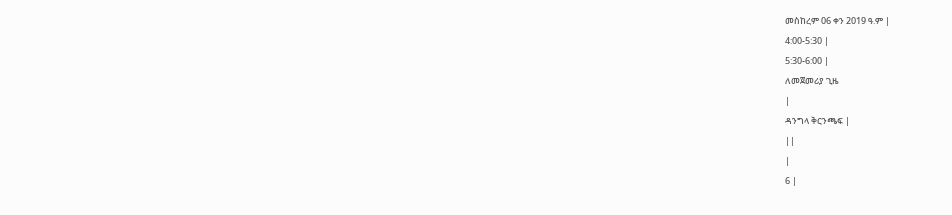መስከረም 06 ቀን 2019 ዓ.ም |
4:00-5:30 |
5:30-6:00 |
ለመጀመሪያ ጊዜ
|
ዳንግላ ቅርንጫፍ |
||
|
6 |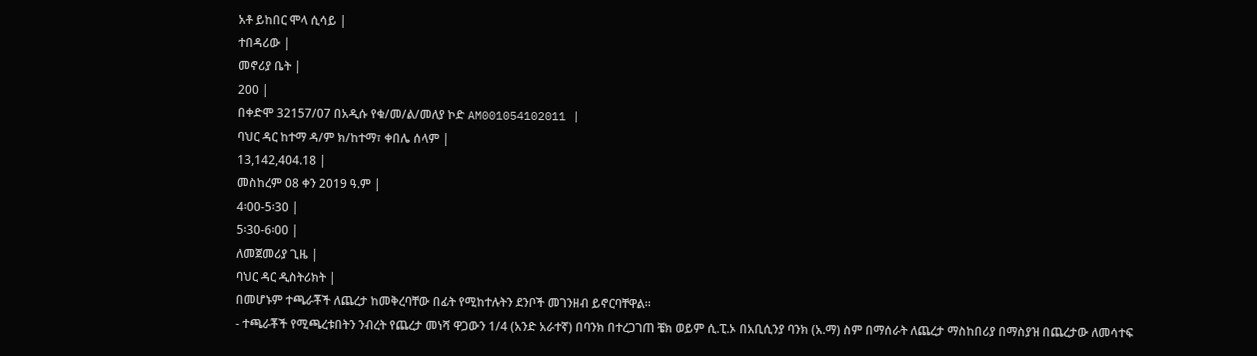አቶ ይከበር ሞላ ሲሳይ |
ተበዳሪው |
መኖሪያ ቤት |
200 |
በቀድሞ 32157/07 በአዲሱ የቁ/መ/ል/መለያ ኮድ AM001054102011 |
ባህር ዳር ከተማ ዳ/ም ክ/ከተማ፣ ቀበሌ ሰላም |
13,142,404.18 |
መስከረም 08 ቀን 2019 ዓ.ም |
4፡00-5፡30 |
5፡30-6፡00 |
ለመጀመሪያ ጊዜ |
ባህር ዳር ዲስትሪክት |
በመሆኑም ተጫራቾች ለጨረታ ከመቅረባቸው በፊት የሚከተሉትን ደንቦች መገንዘብ ይኖርባቸዋል።
- ተጫራቾች የሚጫረቱበትን ንብረት የጨረታ መነሻ ዋጋውን 1/4 (አንድ አራተኛ) በባንክ በተረጋገጠ ቼክ ወይም ሲ.ፒ.ኦ በአቢሲንያ ባንክ (አ.ማ) ስም በማሰራት ለጨረታ ማስከበሪያ በማስያዝ በጨረታው ለመሳተፍ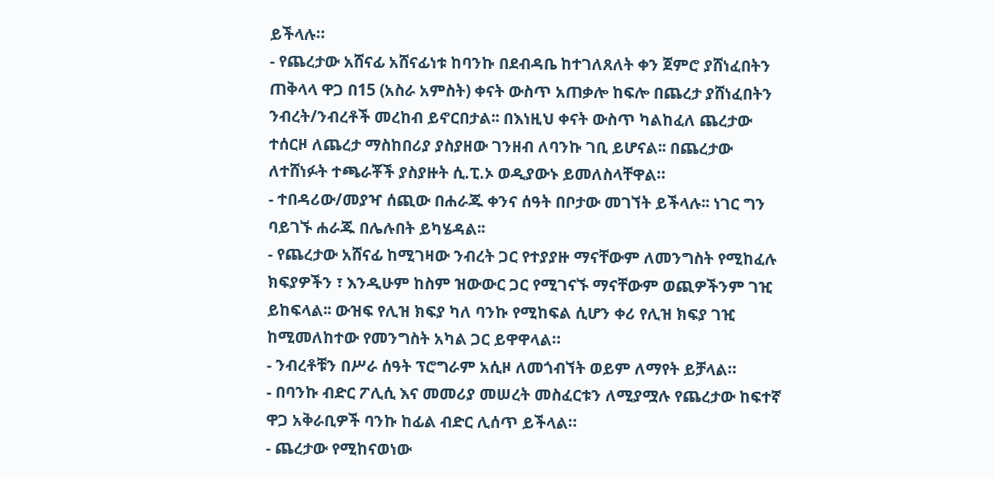ይችላሉ።
- የጨረታው አሸናፊ አሸናፊነቱ ከባንኩ በደብዳቤ ከተገለጸለት ቀን ጀምሮ ያሸነፈበትን ጠቅላላ ዋጋ በ15 (አስራ አምስት) ቀናት ውስጥ አጠቃሎ ከፍሎ በጨረታ ያሸነፈበትን ንብረት/ንብረቶች መረከብ ይኖርበታል፡፡ በእነዚህ ቀናት ውስጥ ካልከፈለ ጨረታው ተሰርዞ ለጨረታ ማስከበሪያ ያስያዘው ገንዘብ ለባንኩ ገቢ ይሆናል፡፡ በጨረታው ለተሸነፉት ተጫራቾች ያስያዙት ሲ.ፒ.ኦ ወዲያውኑ ይመለስላቸዋል።
- ተበዳሪው/መያዣ ሰጪው በሐራጁ ቀንና ሰዓት በቦታው መገኘት ይችላሉ፡፡ ነገር ግን ባይገኙ ሐራጁ በሌሉበት ይካሄዳል፡፡
- የጨረታው አሸናፊ ከሚገዛው ንብረት ጋር የተያያዙ ማናቸውም ለመንግስት የሚከፈሉ ክፍያዎችን ፣ እንዲሁም ከስም ዝውውር ጋር የሚገናኙ ማናቸውም ወጪዎችንም ገዢ ይከፍላል፡፡ ውዝፍ የሊዝ ክፍያ ካለ ባንኩ የሚከፍል ሲሆን ቀሪ የሊዝ ክፍያ ገዢ ከሚመለከተው የመንግስት አካል ጋር ይዋዋላል።
- ንብረቶቹን በሥራ ሰዓት ፕሮግራም አሲዞ ለመጎብኘት ወይም ለማየት ይቻላል።
- በባንኩ ብድር ፖሊሲ እና መመሪያ መሠረት መስፈርቱን ለሚያሟሉ የጨረታው ከፍተኛ ዋጋ አቅራቢዎች ባንኩ ከፊል ብድር ሊሰጥ ይችላል።
- ጨረታው የሚከናወነው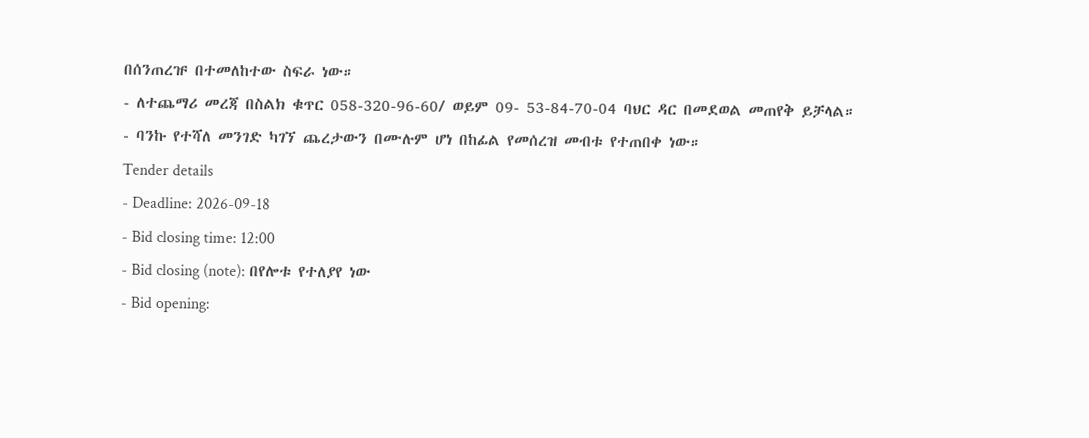በሰንጠረዡ በተመለከተው ስፍራ ነው።
- ለተጨማሪ መረጃ በስልክ ቁጥር 058-320-96-60/ ወይም 09- 53-84-70-04 ባህር ዳር በመደወል መጠየቅ ይቻላል።
- ባንኩ የተሻለ መንገድ ካገኘ ጨረታውን በሙሉም ሆነ በከፊል የመሰረዝ መብቱ የተጠበቀ ነው።
Tender details
- Deadline: 2026-09-18
- Bid closing time: 12:00
- Bid closing (note): በየሎቱ የተለያየ ነው
- Bid opening: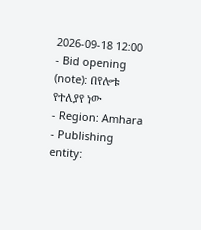2026-09-18 12:00
- Bid opening (note): በየሎቱ የተለያየ ነው
- Region: Amhara
- Publishing entity: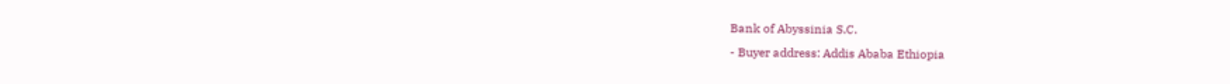Bank of Abyssinia S.C.
- Buyer address: Addis Ababa Ethiopia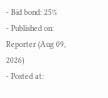- Bid bond: 25%
- Published on: Reporter (Aug 09, 2026)
- Posted at: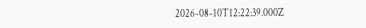2026-08-10T12:22:39.000Z